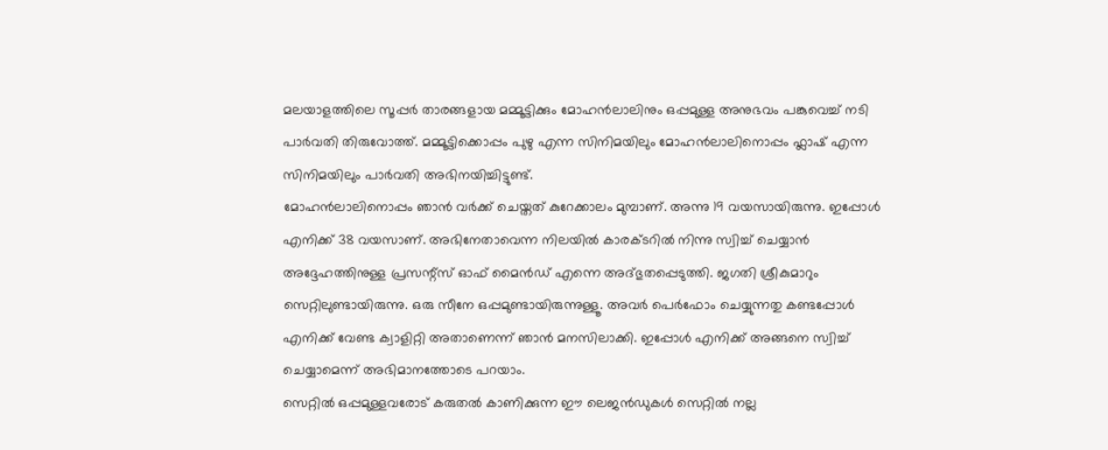മലയാളത്തിലെ സൂപ്പർ താരങ്ങളായ മമ്മൂട്ടിക്കും മോഹൻലാലിനും ഒപ്പമുള്ള അനുഭവം പങ്കുവെച്ച് നടി പാർവതി തിരുവോത്ത്. മമ്മൂട്ടിക്കൊപ്പം പുഴു എന്ന സിനിമയിലും മോഹൻലാലിനൊപ്പം ഫ്ലാഷ് എന്ന സിനിമയിലും പാർവതി അഭിനയിച്ചിട്ടുണ്ട്.
മോഹൻലാലിനൊപ്പം ഞാൻ വർക്ക് ചെയ്തത് കുറേക്കാലം മുമ്പാണ്. അന്നു 19 വയസായിരുന്നു. ഇപ്പോൾ എനിക്ക് 38 വയസാണ്. അഭിനേതാവെന്ന നിലയിൽ കാരക്ടറിൽ നിന്നു സ്വിച്ച് ചെയ്യാൻ അദ്ദേഹത്തിനുള്ള പ്രസന്റ്സ് ഓഫ് മൈൻഡ് എന്നെ അദ്ഭുതപ്പെടുത്തി. ജഗതി ശ്രീകുമാറും സെറ്റിലുണ്ടായിരുന്നു. ഒരു സീനേ ഒപ്പമുണ്ടായിരുന്നുള്ളൂ. അവർ പെർഫോം ചെയ്യുന്നതു കണ്ടപ്പോൾ എനിക്ക് വേണ്ട ക്വാളിറ്റി അതാണെന്ന് ഞാൻ മനസിലാക്കി. ഇപ്പോൾ എനിക്ക് അങ്ങനെ സ്വിച്ച് ചെയ്യാമെന്ന് അഭിമാനത്തോടെ പറയാം.
സെറ്റിൽ ഒപ്പമുള്ളവരോട് കരുതൽ കാണിക്കുന്ന ഈ ലെജൻഡുകൾ സെറ്റിൽ നല്ല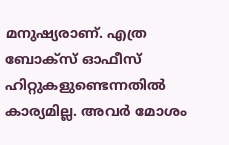മനുഷ്യരാണ്. എത്ര ബോക്സ് ഓഫീസ് ഹിറ്റുകളുണ്ടെന്നതിൽ കാര്യമില്ല. അവർ മോശം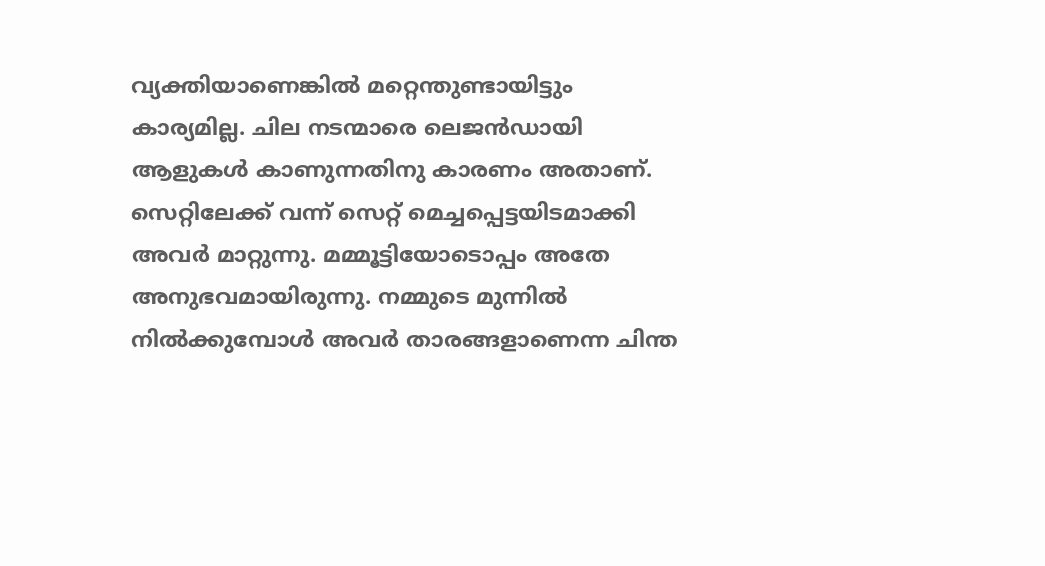വ്യക്തിയാണെങ്കിൽ മറ്റെന്തുണ്ടായിട്ടും കാര്യമില്ല. ചില നടന്മാരെ ലെജൻഡായി ആളുകൾ കാണുന്നതിനു കാരണം അതാണ്. സെറ്റിലേക്ക് വന്ന് സെറ്റ് മെച്ചപ്പെട്ടയിടമാക്കി അവർ മാറ്റുന്നു. മമ്മൂട്ടിയോടൊപ്പം അതേ അനുഭവമായിരുന്നു. നമ്മുടെ മുന്നിൽ നിൽക്കുമ്പോൾ അവർ താരങ്ങളാണെന്ന ചിന്ത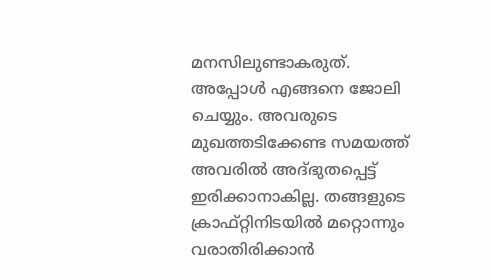മനസിലുണ്ടാകരുത്.
അപ്പോൾ എങ്ങനെ ജോലി ചെയ്യും. അവരുടെ മുഖത്തടിക്കേണ്ട സമയത്ത് അവരിൽ അദ്ഭുതപ്പെട്ട് ഇരിക്കാനാകില്ല. തങ്ങളുടെ ക്രാഫ്റ്റിനിടയിൽ മറ്റൊന്നും വരാതിരിക്കാൻ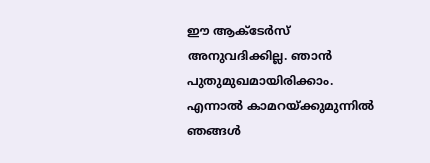ഈ ആക്ടേർസ് അനുവദിക്കില്ല. ഞാൻ പുതുമുഖമായിരിക്കാം. എന്നാൽ കാമറയ്ക്കുമുന്നിൽ ഞങ്ങൾ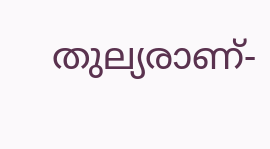തുല്യരാണ്-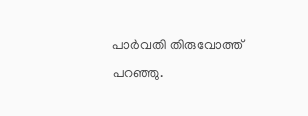പാർവതി തിരുവോത്ത് പറഞ്ഞു.